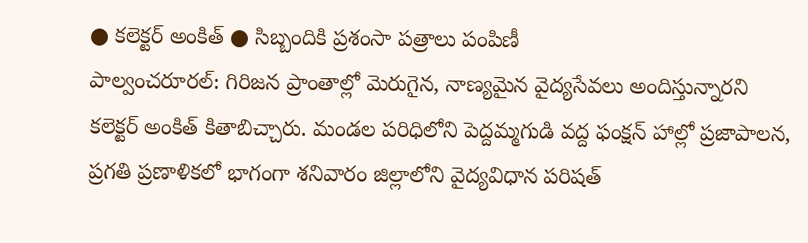● కలెక్టర్ అంకిత్ ● సిబ్బందికి ప్రశంసా పత్రాలు పంపిణీ
పాల్వంచరూరల్: గిరిజన ప్రాంతాల్లో మెరుగైన, నాణ్యమైన వైద్యసేవలు అందిస్తున్నారని కలెక్టర్ అంకిత్ కితాబిచ్చారు. మండల పరిధిలోని పెద్దమ్మగుడి వద్ద ఫంక్షన్ హాల్లో ప్రజాపాలన, ప్రగతి ప్రణాళికలో భాగంగా శనివారం జిల్లాలోని వైద్యవిధాన పరిషత్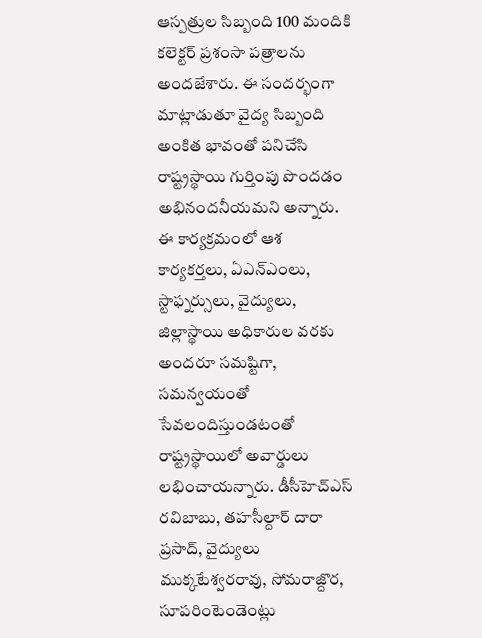ఆస్పత్రుల సిబ్బంది 100 మందికి కలెక్టర్ ప్రశంసా పత్రాలను అందజేశారు. ఈ సందర్భంగా మాట్లాడుతూ వైద్య సిబ్బంది అంకిత భావంతో పనిచేసి రాష్ట్రస్థాయి గుర్తింపు పొందడం అభినందనీయమని అన్నారు. ఈ కార్యక్రమంలో ఆశ కార్యకర్తలు, ఏఎన్ఎంలు, స్టాఫ్నర్సులు, వైద్యులు, జిల్లాస్థాయి అధికారుల వరకు అందరూ సమష్టిగా, సమన్వయంతో సేవలందిస్తుండటంతో రాష్ట్రస్థాయిలో అవార్డులు లభించాయన్నారు. డీసీహెచ్ఎస్ రవిబాబు, తహసీల్దార్ దారా ప్రసాద్, వైద్యులు ముక్కటేశ్వరరావు, సోమరాజ్దొర, సూపరింటెండెంట్లు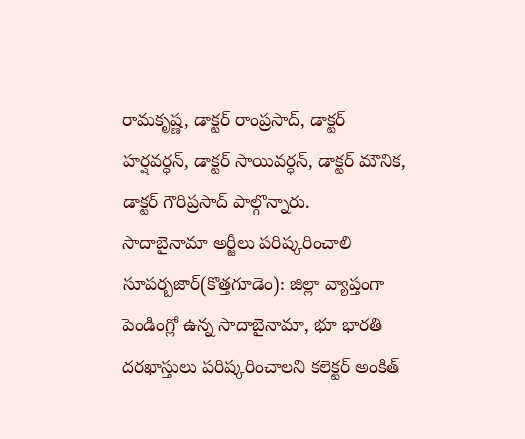రామకృష్ణ, డాక్టర్ రాంప్రసాద్, డాక్టర్ హర్షవర్ధన్, డాక్టర్ సాయివర్ధన్, డాక్టర్ మౌనిక, డాక్టర్ గౌరిప్రసాద్ పాల్గొన్నారు.
సాదాబైనామా అర్జీలు పరిష్కరించాలి
సూపర్బజార్(కొత్తగూడెం): జిల్లా వ్యాప్తంగా పెండింగ్లో ఉన్న సాదాబైనామా, భూ భారతి దరఖాస్తులు పరిష్కరించాలని కలెక్టర్ అంకిత్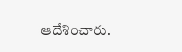ఆదేశించారు.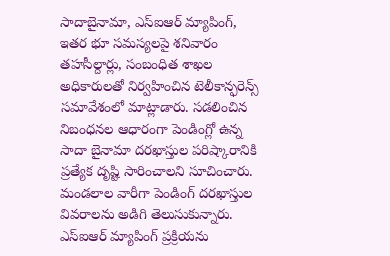సాదాబైనామా, ఎస్ఐఆర్ మ్యాపింగ్, ఇతర భూ సమస్యలపై శనివారం తహసీల్దార్లు, సంబంధిత శాఖల అధికారులతో నిర్వహించిన టెలీకాన్ఫరెన్స్ సమావేశంలో మాట్లాడారు. సడలించిన నిబంధనల ఆధారంగా పెండింగ్లో ఉన్న సాదా బైనామా దరఖాస్తుల పరిష్కారానికి ప్రత్యేక దృష్టి సారించాలని సూచించారు. మండలాల వారీగా పెండింగ్ దరఖాస్తుల వివరాలను అడిగి తెలుసుకున్నారు. ఎస్ఐఆర్ మ్యాపింగ్ ప్రక్రియను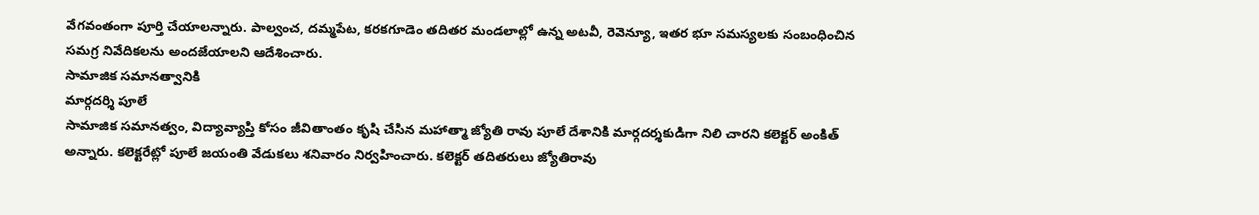వేగవంతంగా పూర్తి చేయాలన్నారు. పాల్వంచ, దమ్మపేట, కరకగూడెం తదితర మండలాల్లో ఉన్న అటవీ, రెవెన్యూ, ఇతర భూ సమస్యలకు సంబంధించిన సమగ్ర నివేదికలను అందజేయాలని ఆదేశించారు.
సామాజిక సమానత్వానికి
మార్గదర్శి పూలే
సామాజిక సమానత్వం, విద్యావ్యాప్తి కోసం జీవితాంతం కృషి చేసిన మహాత్మా జ్యోతి రావు పూలే దేశానికి మార్గదర్శకుడిగా నిలి చారని కలెక్టర్ అంకిత్ అన్నారు. కలెక్టరేట్లో పూలే జయంతి వేడుకలు శనివారం నిర్వహించారు. కలెక్టర్ తదితరులు జ్యోతిరావు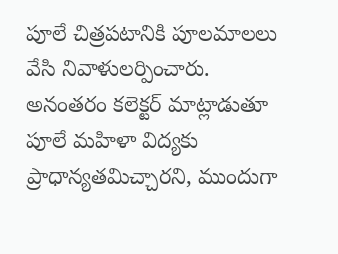పూలే చిత్రపటానికి పూలమాలలు వేసి నివాళులర్పించారు. అనంతరం కలెక్టర్ మాట్లాడుతూ పూలే మహిళా విద్యకు ప్రాధాన్యతమిచ్చారని, ముందుగా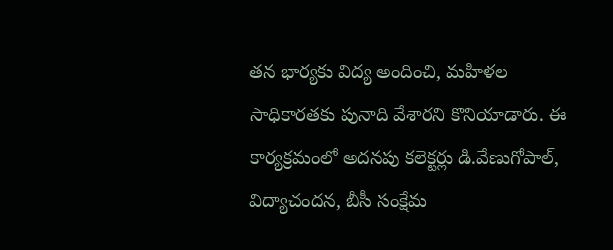తన భార్యకు విద్య అందించి, మహిళల సాధికారతకు పునాది వేశారని కొనియాడారు. ఈ కార్యక్రమంలో అదనపు కలెక్టర్లు డి.వేణుగోపాల్, విద్యాచందన, బీసీ సంక్షేమ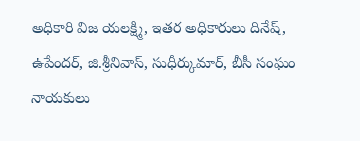అధికారి విజ యలక్ష్మి, ఇతర అధికారులు దినేష్, ఉపేందర్, జి.శ్రీనివాస్, సుధీర్కుమార్, బీసీ సంఘం నాయకులు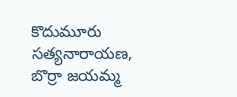కొదుమూరు సత్యనారాయణ, బొర్రా జయమ్మ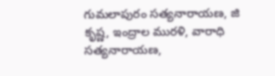గుమలాపురం సత్యనారాయణ, జి కృష్ణ, ఇంద్రాల మురళి, వారాధి సత్యనారాయణ,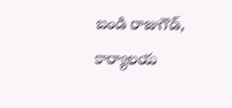బండి రాజుగౌడ్, కార్యాలయ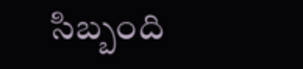సిబ్బంది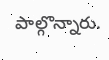పాల్గొన్నారు.